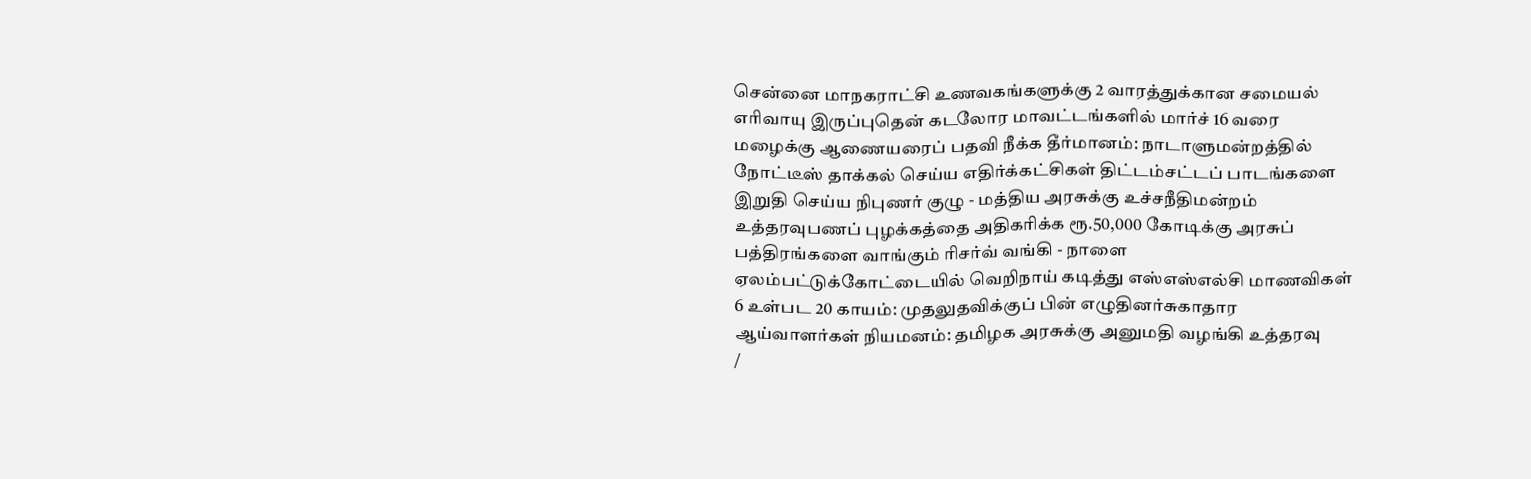சென்னை மாநகராட்சி உணவகங்களுக்கு 2 வாரத்துக்கான சமையல் எரிவாயு இருப்புதென் கடலோர மாவட்டங்களில் மார்ச் 16 வரை மழைக்கு ஆணையரைப் பதவி நீக்க தீர்மானம்: நாடாளுமன்றத்தில் நோட்டீஸ் தாக்கல் செய்ய எதிர்க்கட்சிகள் திட்டம்சட்டப் பாடங்களை இறுதி செய்ய நிபுணர் குழு - மத்திய அரசுக்கு உச்சநீதிமன்றம் உத்தரவுபணப் புழக்கத்தை அதிகரிக்க ரூ.50,000 கோடிக்கு அரசுப் பத்திரங்களை வாங்கும் ரிசர்வ் வங்கி - நாளை ஏலம்பட்டுக்கோட்டையில் வெறிநாய் கடித்து எஸ்எஸ்எல்சி மாணவிகள் 6 உள்பட 20 காயம்: முதலுதவிக்குப் பின் எழுதினர்சுகாதார ஆய்வாளர்கள் நியமனம்: தமிழக அரசுக்கு அனுமதி வழங்கி உத்தரவு
/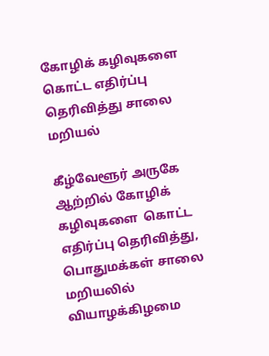கோழிக் கழிவுகளை கொட்ட எதிர்ப்பு தெரிவித்து சாலை மறியல்

கீழ்வேளூர் அருகே ஆற்றில் கோழிக் கழிவுகளை  கொட்ட எதிர்ப்பு தெரிவித்து, பொதுமக்கள் சாலை மறியலில் வியாழக்கிழமை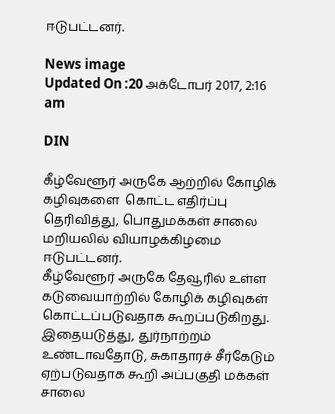ஈடுபட்டனர்.

News image
Updated On :20 அக்டோபர் 2017, 2:16 am

DIN

கீழ்வேளூர் அருகே ஆற்றில் கோழிக் கழிவுகளை  கொட்ட எதிர்ப்பு தெரிவித்து, பொதுமக்கள் சாலை மறியலில் வியாழக்கிழமை ஈடுபட்டனர்.
கீழ்வேளூர் அருகே தேவூரில் உள்ள கடுவையாற்றில் கோழிக் கழிவுகள் கொட்டப்படுவதாக கூறப்படுகிறது. இதையடுத்து, துர்நாற்றம் உண்டாவதோடு, சுகாதாரச் சீர்கேடும் ஏற்படுவதாக கூறி அப்பகுதி மக்கள் சாலை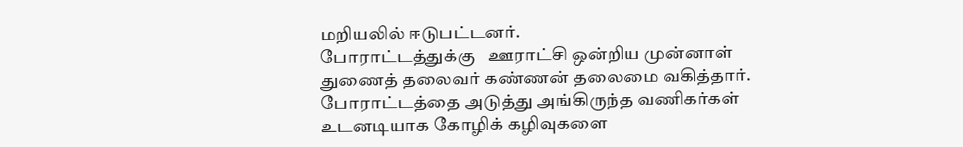மறியலில் ஈடுபட்டனர்.
போராட்டத்துக்கு   ஊராட்சி ஒன்றிய முன்னாள் துணைத் தலைவர் கண்ணன் தலைமை வகித்தார்.
போராட்டத்தை அடுத்து அங்கிருந்த வணிகர்கள் உடனடியாக கோழிக் கழிவுகளை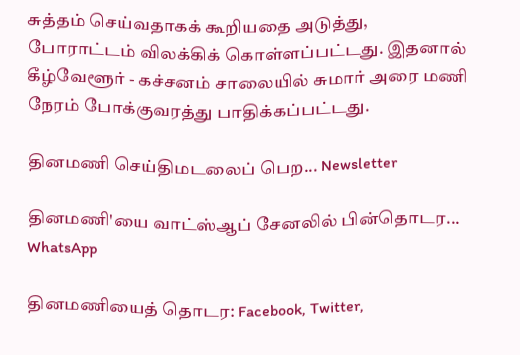சுத்தம் செய்வதாகக் கூறியதை அடுத்து, போராட்டம் விலக்கிக் கொள்ளப்பட்டது. இதனால் கீழ்வேளூர் - கச்சனம் சாலையில் சுமார் அரை மணி நேரம் போக்குவரத்து பாதிக்கப்பட்டது.

தினமணி செய்திமடலைப் பெற... Newsletter

தினமணி'யை வாட்ஸ்ஆப் சேனலில் பின்தொடர... WhatsApp

தினமணியைத் தொடர: Facebook, Twitter,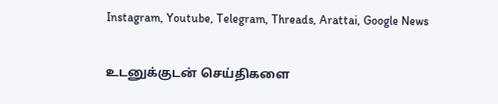Instagram, Youtube, Telegram, Threads, Arattai, Google News

உடனுக்குடன் செய்திகளை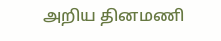அறிய தினமணி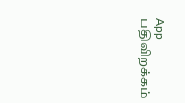App பதிவிறக்கம்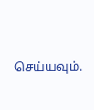செய்யவும்.